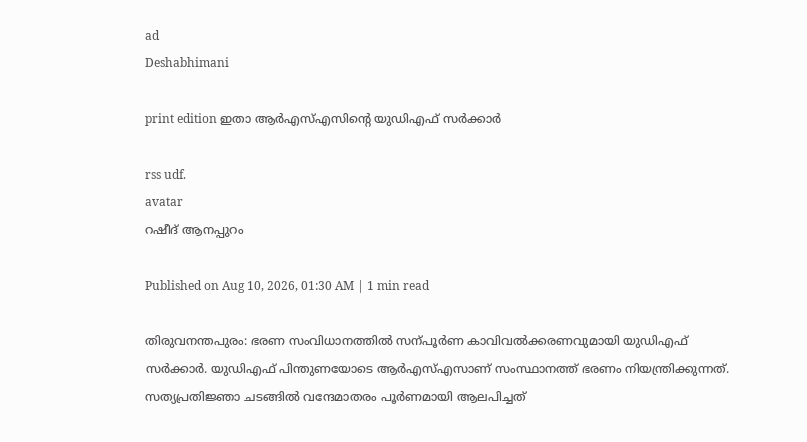ad
Deshabhimani

print edition ഇതാ ആർഎസ്‌എസിന്റെ യുഡിഎഫ്‌ സർക്കാർ

rss udf.
avatar
റഷീദ്‌ ആനപ്പുറം

Published on Aug 10, 2026, 01:30 AM | 1 min read

തിരുവനന്തപുരം: ഭരണ സംവിധാനത്തിൽ സന്പൂർണ കാവിവൽക്കരണവുമായി യുഡിഎഫ്‌ സർക്കാർ. യുഡിഎഫ്‌ പിന്തുണയോടെ ആർഎസ്‌എസാണ്‌ സംസ്ഥാനത്ത്‌ ഭരണം നിയന്ത്രിക്കുന്നത്‌. സത്യപ്രതിജ്ഞാ ചടങ്ങിൽ വന്ദേമാതരം പൂർണമായി ആലപിച്ചത്‌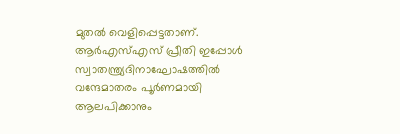മുതൽ വെളിപ്പെട്ടതാണ്‌. ആർഎസ്‌എസ്‌ പ്രീതി ഇപ്പോൾ സ്വാതന്ത്ര്യദിനാഘോഷത്തിൽ വന്ദേമാതരം പൂർണമായി ആലപിക്കാനും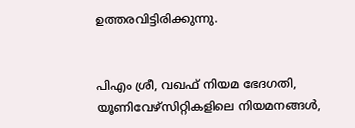ഉത്തരവിട്ടിരിക്കുന്നു.


പിഎം ശ്രീ, വഖഫ്‌ നിയമ ഭേദഗതി, യൂണിവേഴ്‌സിറ്റികളിലെ നിയമനങ്ങൾ,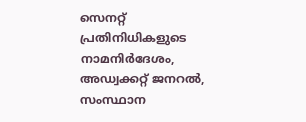സെനറ്റ്‌ പ്രതിനിധികളുടെ നാമനിർദേശം, അഡ്വക്കറ്റ്‌ ജനറൽ, സംസ്ഥാന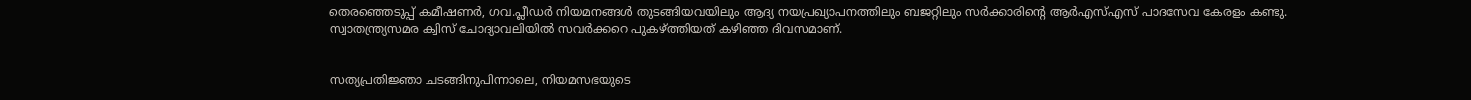തെരഞ്ഞെടുപ്പ്‌ കമീഷണർ, ഗവ.പ്ലീഡർ നിയമനങ്ങൾ തുടങ്ങിയവയിലും ആദ്യ നയപ്രഖ്യാപനത്തിലും ബജറ്റിലും സർക്കാരിന്റെ ആർഎസ്‌എസ്‌ പാദസേവ കേരളം കണ്ടു. സ്വാതന്ത്ര്യസമര ക്വിസ്‌ ചോദ്യാവലിയിൽ സവർക്കറെ പുകഴ്‌ത്തിയത്‌ കഴിഞ്ഞ ദിവസമാണ്‌.


സത്യപ്രതിജ്ഞാ ചടങ്ങിനുപിന്നാലെ, നിയമസഭയുടെ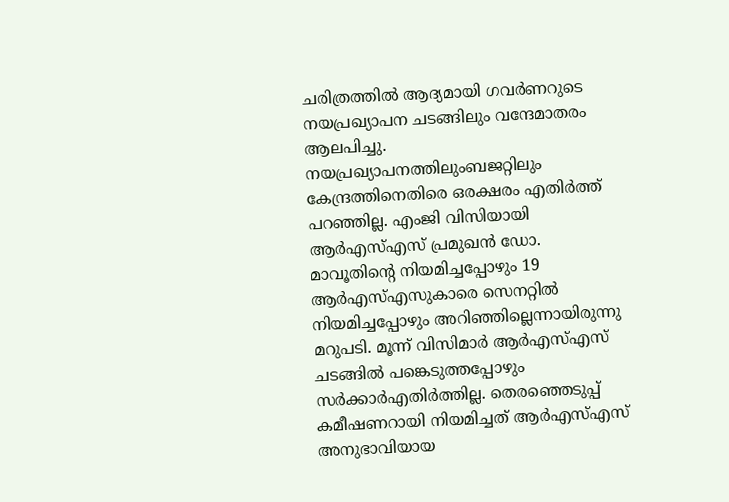ചരിത്രത്തിൽ ആദ്യമായി ഗവർണറുടെ നയപ്രഖ്യാപന ചടങ്ങിലും വന്ദേമാതരം ആലപിച്ചു. നയപ്രഖ്യാപനത്തിലുംബജറ്റിലും കേന്ദ്രത്തിനെതിരെ ഒരക്ഷരം എതിർത്ത്‌ പറഞ്ഞില്ല. എംജി വിസിയായി ആർഎസ്‌എസ്‌ പ്രമുഖൻ ഡോ. മാവൂതിന്റെ നിയമിച്ചപ്പോഴും 19 ആർഎസ്‌എസുകാരെ സെനറ്റിൽ നിയമിച്ചപ്പോഴും അറിഞ്ഞില്ലെന്നായിരുന്നു മറുപടി. മൂന്ന്‌ വിസിമാർ ആർഎസ്‌എസ്‌ ചടങ്ങിൽ പങ്കെടുത്തപ്പോഴും സർക്കാർഎതിർത്തില്ല. തെരഞ്ഞെടുപ്പ്‌ കമീഷണറായി നിയമിച്ചത്‌ ആർഎസ്‌എസ്‌ അനുഭാവിയായ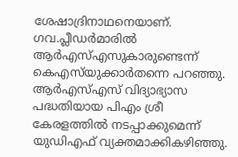ശേഷാദ്രിനാഥനെയാണ്‌. ഗവ.പ്ലീഡർമാരിൽ ആർഎസ്‌എസുകാരുണ്ടെന്ന്‌ കെഎസ്‌യുക്കാർതന്നെ പറഞ്ഞു. ആർഎസ്‌എസ്‌ വിദ്യാഭ്യാസ പദ്ധതിയായ പിഎം ശ്രീ കേരളത്തിൽ നടപ്പാക്കുമെന്ന്‌ യുഡിഎഫ്‌ വ്യക്തമാക്കികഴിഞ്ഞു.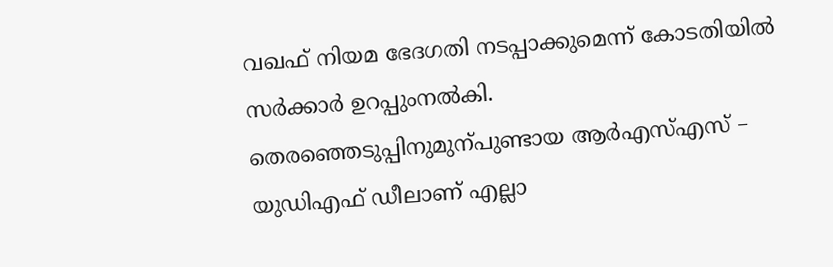വഖഫ്‌ നിയമ ഭേദഗതി നടപ്പാക്കുമെന്ന്‌ കോടതിയിൽ സർക്കാർ ഉറപ്പുംനൽകി. തെരഞ്ഞെടുപ്പിനുമുന്പുണ്ടായ ആർഎസ്‌എസ്‌ – യുഡിഎഫ്‌ ഡീലാണ്‌ എല്ലാ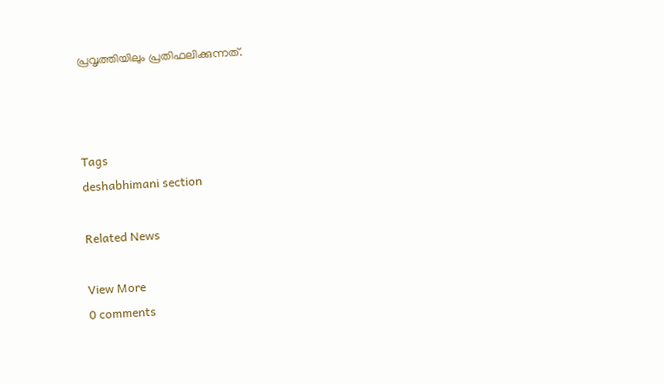പ്രവൃത്തിയിലും പ്രതിഫലിക്കുന്നത്‌.



Tags
deshabhimani section

Related News

View More
0 comments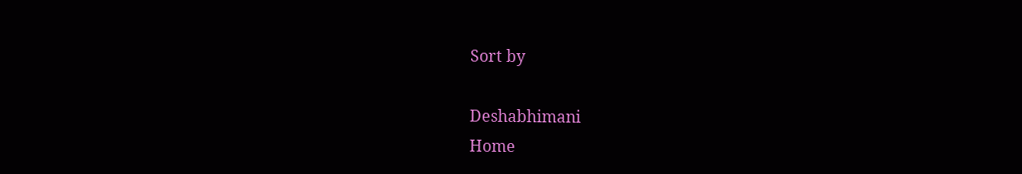Sort by

Deshabhimani
Home